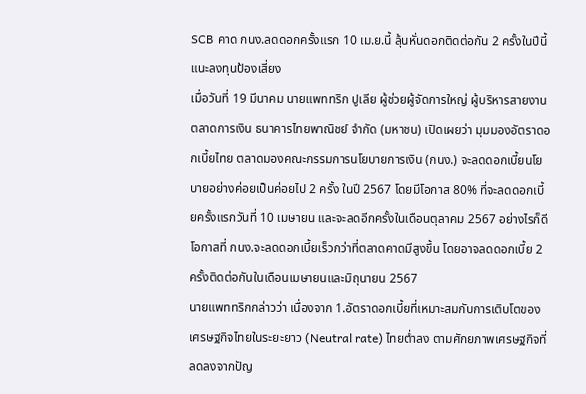SCB คาด กนง.ลดดอกครั้งแรก 10 เม.ย.นี้ ลุ้นหั่นดอกติดต่อกัน 2 ครั้งในปีนี้ แนะลงทุนป้องเสี่ยง
เมื่อวันที่ 19 มีนาคม นายแพททริก ปูเลีย ผู้ช่วยผู้จัดการใหญ่ ผู้บริหารสายงานตลาดการเงิน ธนาคารไทยพาณิชย์ จำกัด (มหาชน) เปิดเผยว่า มุมมองอัตราดอกเบี้ยไทย ตลาดมองคณะกรรมการนโยบายการเงิน (กนง.) จะลดดอกเบี้ยนโยบายอย่างค่อยเป็นค่อยไป 2 ครั้ง ในปี 2567 โดยมีโอกาส 80% ที่จะลดดอกเบี้ยครั้งแรกวันที่ 10 เมษายน และจะลดอีกครั้งในเดือนตุลาคม 2567 อย่างไรก็ดี โอกาสที่ กนง.จะลดดอกเบี้ยเร็วกว่าที่ตลาดคาดมีสูงขึ้น โดยอาจลดดอกเบี้ย 2 ครั้งติดต่อกันในเดือนเมษายนและมิถุนายน 2567
นายแพททริกกล่าวว่า เนื่องจาก 1.อัตราดอกเบี้ยที่เหมาะสมกับการเติบโตของเศรษฐกิจไทยในระยะยาว (Neutral rate) ไทยต่ำลง ตามศักยภาพเศรษฐกิจที่ลดลงจากปัญ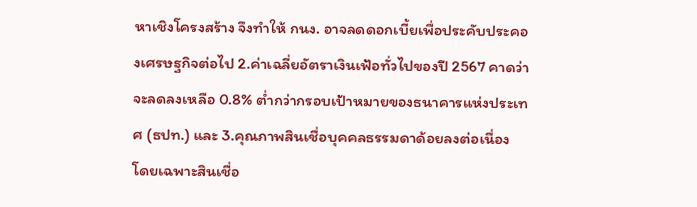หาเชิงโครงสร้าง จึงทำให้ กนง. อาจลดดอกเบี้ยเพื่อประคับประคองเศรษฐกิจต่อไป 2.ค่าเฉลี่ยอัตราเงินเฟ้อทั่วไปของปี 2567 คาดว่าจะลดลงเหลือ 0.8% ต่ำกว่ากรอบเป้าหมายของธนาคารแห่งประเทศ (ธปท.) และ 3.คุณภาพสินเชื่อบุคคลธรรมดาด้อยลงต่อเนื่อง โดยเฉพาะสินเชื่อ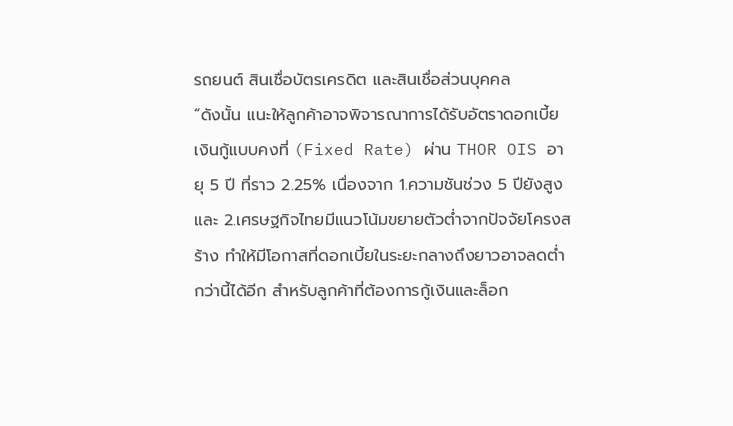รถยนต์ สินเชื่อบัตรเครดิต และสินเชื่อส่วนบุคคล
“ดังนั้น แนะให้ลูกค้าอาจพิจารณาการได้รับอัตราดอกเบี้ยเงินกู้แบบคงที่ (Fixed Rate) ผ่าน THOR OIS อายุ 5 ปี ที่ราว 2.25% เนื่องจาก 1.ความชันช่วง 5 ปียังสูง และ 2.เศรษฐกิจไทยมีแนวโน้มขยายตัวต่ำจากปัจจัยโครงสร้าง ทำให้มีโอกาสที่ดอกเบี้ยในระยะกลางถึงยาวอาจลดต่ำกว่านี้ได้อีก สำหรับลูกค้าที่ต้องการกู้เงินและล็อก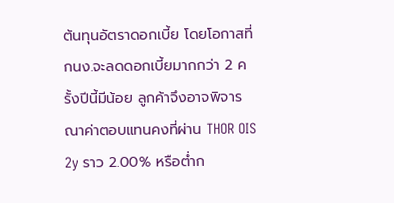ต้นทุนอัตราดอกเบี้ย โดยโอกาสที่ กนง.จะลดดอกเบี้ยมากกว่า 2 ครั้งปีนี้มีน้อย ลูกค้าจึงอาจพิจารณาค่าตอบแทนคงที่ผ่าน THOR OIS 2y ราว 2.00% หรือต่ำก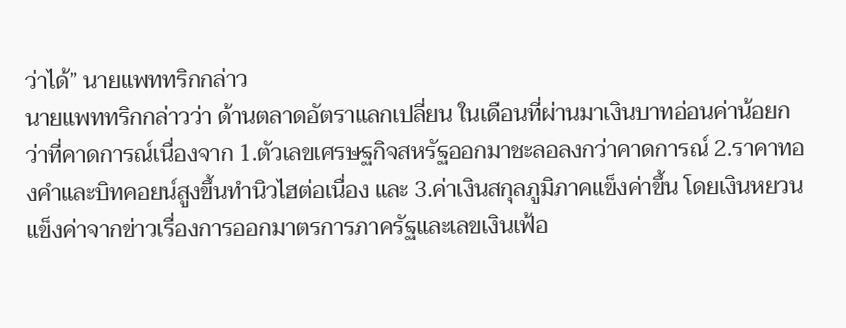ว่าได้” นายแพททริกกล่าว
นายแพททริกกล่าวว่า ด้านตลาดอัตราแลกเปลี่ยน ในเดือนที่ผ่านมาเงินบาทอ่อนค่าน้อยกว่าที่คาดการณ์เนื่องจาก 1.ตัวเลขเศรษฐกิจสหรัฐออกมาชะลอลงกว่าคาดการณ์ 2.ราคาทองคำและบิทคอยน์สูงขึ้นทำนิวไฮต่อเนื่อง และ 3.ค่าเงินสกุลภูมิภาคแข็งค่าขึ้น โดยเงินหยวนแข็งค่าจากข่าวเรื่องการออกมาตรการภาครัฐและเลขเงินเฟ้อ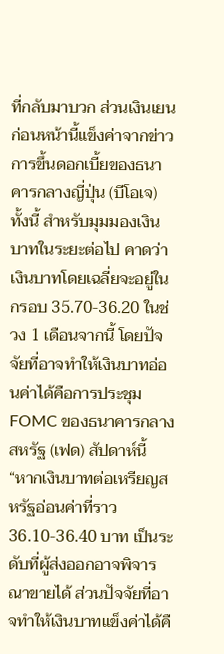ที่กลับมาบวก ส่วนเงินเยนก่อนหน้านี้แข็งค่าจากข่าวการขึ้นดอกเบี้ยของธนาคารกลางญี่ปุ่น (บีโอเจ) ทั้งนี้ สำหรับมุมมองเงินบาทในระยะต่อไป คาดว่าเงินบาทโดยเฉลี่ยจะอยู่ในกรอบ 35.70-36.20 ในช่วง 1 เดือนจากนี้ โดยปัจจัยที่อาจทำให้เงินบาทอ่อนค่าได้คือการประชุม FOMC ของธนาคารกลางสหรัฐ (เฟด) สัปดาห์นี้
“หากเงินบาทต่อเหรียญสหรัฐอ่อนค่าที่ราว 36.10-36.40 บาท เป็นระดับที่ผู้ส่งออกอาจพิจารณาขายได้ ส่วนปัจจัยที่อาจทำให้เงินบาทแข็งค่าได้คื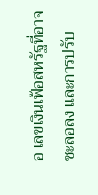อ เลขเงินเฟ้อสหรัฐที่อาจชะลอลง และการปรับ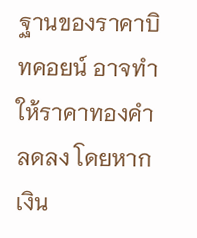ฐานของราคาบิทคอยน์ อาจทำให้ราคาทองคำลดลง โดยหากเงิน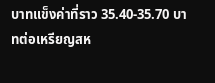บาทแข็งค่าที่ราว 35.40-35.70 บาทต่อเหรียญสห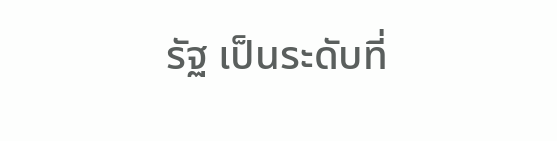รัฐ เป็นระดับที่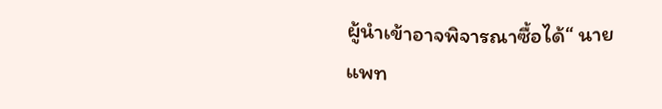ผู้นำเข้าอาจพิจารณาซื้อได้“ นายแพท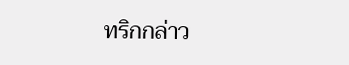ทริกกล่าว